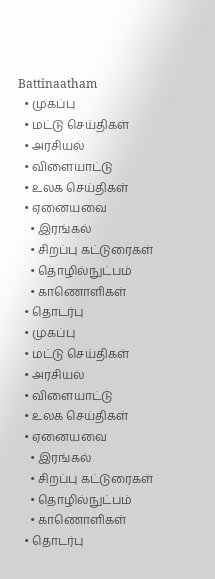Battinaatham
  • முகப்பு
  • மட்டு செய்திகள்
  • அரசியல்
  • விளையாட்டு
  • உலக செய்திகள்
  • ஏனையவை
    • இரங்கல்
    • சிறப்பு கட்டுரைகள்
    • தொழில்நுட்பம்
    • காணொளிகள்
  • தொடர்பு
  • முகப்பு
  • மட்டு செய்திகள்
  • அரசியல்
  • விளையாட்டு
  • உலக செய்திகள்
  • ஏனையவை
    • இரங்கல்
    • சிறப்பு கட்டுரைகள்
    • தொழில்நுட்பம்
    • காணொளிகள்
  • தொடர்பு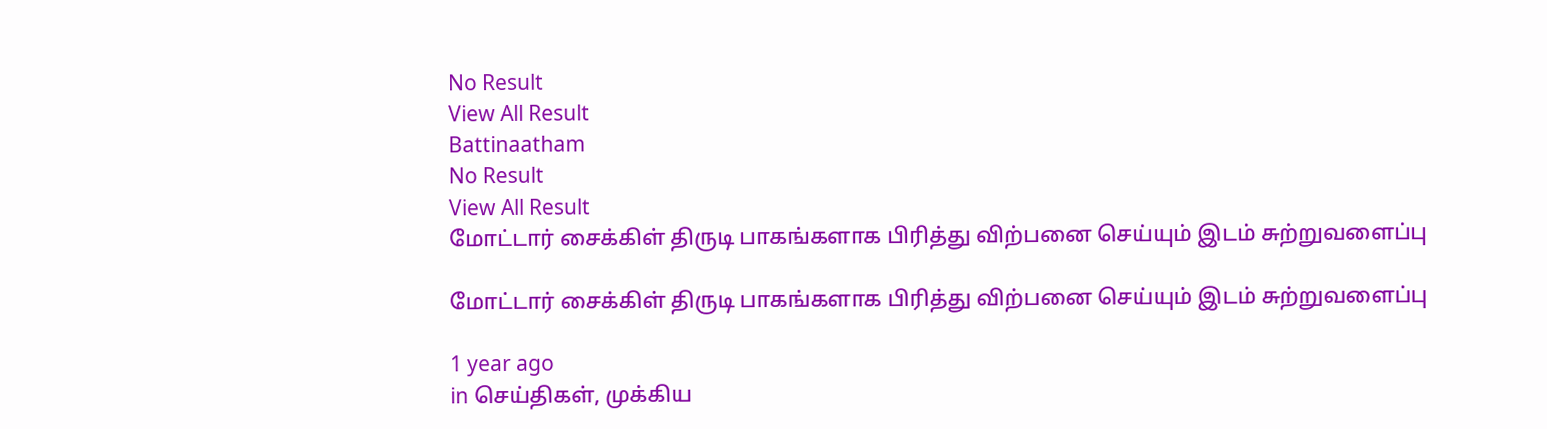No Result
View All Result
Battinaatham
No Result
View All Result
மோட்டார் சைக்கிள் திருடி பாகங்களாக பிரித்து விற்பனை செய்யும் இடம் சுற்றுவளைப்பு

மோட்டார் சைக்கிள் திருடி பாகங்களாக பிரித்து விற்பனை செய்யும் இடம் சுற்றுவளைப்பு

1 year ago
in செய்திகள், முக்கிய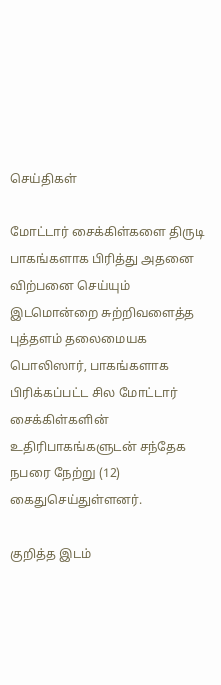செய்திகள்

மோட்டார் சைக்கிள்களை திருடி பாகங்களாக பிரித்து அதனை விற்பனை செய்யும் இடமொன்றை சுற்றிவளைத்த புத்தளம் தலைமையக பொலிஸார், பாகங்களாக பிரிக்கப்பட்ட சில மோட்டார் சைக்கிள்களின் உதிரிபாகங்களுடன் சந்தேக நபரை நேற்று (12) கைதுசெய்துள்ளனர்.

குறித்த இடம்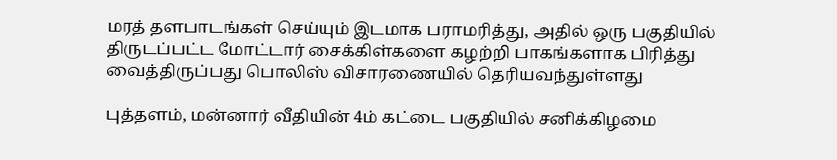மரத் தளபாடங்கள் செய்யும் இடமாக பராமரித்து, அதில் ஒரு பகுதியில் திருடப்பட்ட மோட்டார் சைக்கிள்களை கழற்றி பாகங்களாக பிரித்து வைத்திருப்பது பொலிஸ் விசாரணையில் தெரியவந்துள்ளது

புத்தளம், மன்னார் வீதியின் 4ம் கட்டை பகுதியில் சனிக்கிழமை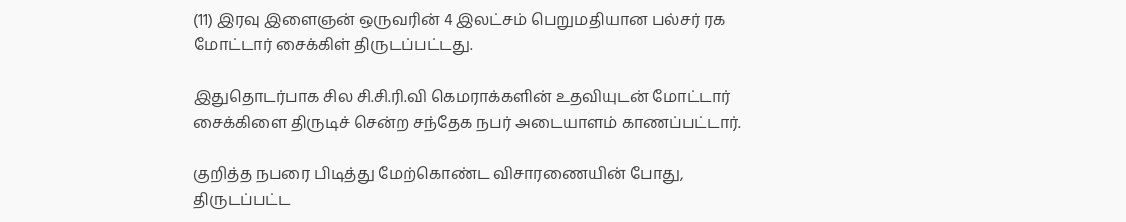(11) இரவு இளைஞன் ஒருவரின் 4 இலட்சம் பெறுமதியான பல்சர் ரக மோட்டார் சைக்கிள் திருடப்பட்டது.

இதுதொடர்பாக சில சி.சி.ரி.வி கெமராக்களின் உதவியுடன் மோட்டார் சைக்கிளை திருடிச் சென்ற சந்தேக நபர் அடையாளம் காணப்பட்டார்.

குறித்த நபரை பிடித்து மேற்கொண்ட விசாரணையின் போது, திருடப்பட்ட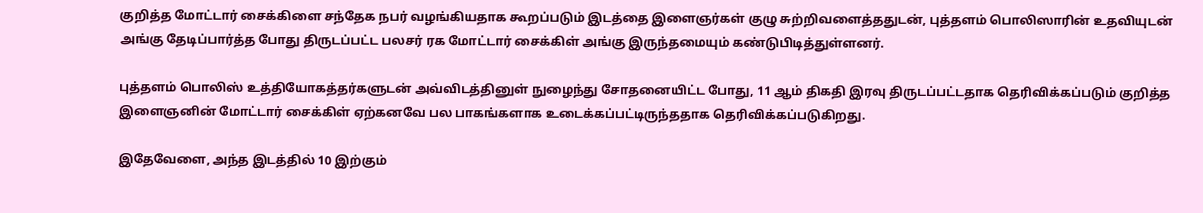குறித்த மோட்டார் சைக்கிளை சந்தேக நபர் வழங்கியதாக கூறப்படும் இடத்தை இளைஞர்கள் குழு சுற்றிவளைத்ததுடன், புத்தளம் பொலிஸாரின் உதவியுடன் அங்கு தேடிப்பார்த்த போது திருடப்பட்ட பலசர் ரக மோட்டார் சைக்கிள் அங்கு இருந்தமையும் கண்டுபிடித்துள்ளனர்.

புத்தளம் பொலிஸ் உத்தியோகத்தர்களுடன் அவ்விடத்தினுள் நுழைந்து சோதனையிட்ட போது, 11 ஆம் திகதி இரவு திருடப்பட்டதாக தெரிவிக்கப்படும் குறித்த இளைஞனின் மோட்டார் சைக்கிள் ஏற்கனவே பல பாகங்களாக உடைக்கப்பட்டிருந்ததாக தெரிவிக்கப்படுகிறது.

இதேவேளை, அந்த இடத்தில் 10 இற்கும்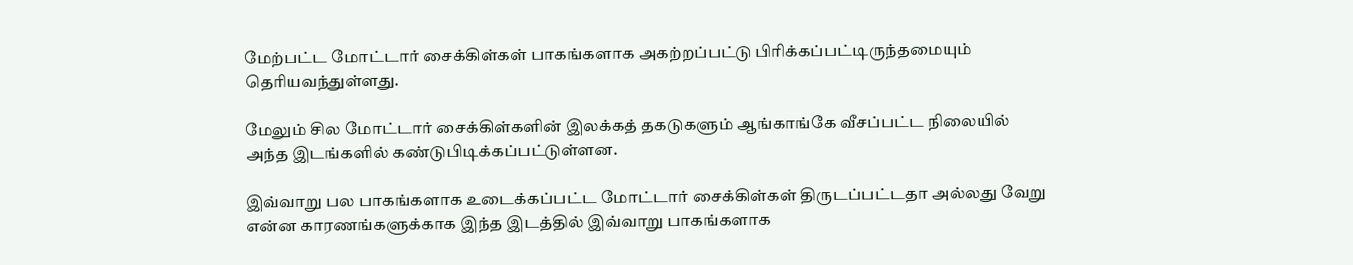மேற்பட்ட மோட்டார் சைக்கிள்கள் பாகங்களாக அகற்றப்பட்டு பிரிக்கப்பட்டிருந்தமையும் தெரியவந்துள்ளது.

மேலும் சில மோட்டார் சைக்கிள்களின் இலக்கத் தகடுகளும் ஆங்காங்கே வீசப்பட்ட நிலையில் அந்த இடங்களில் கண்டுபிடிக்கப்பட்டுள்ளன.

இவ்வாறு பல பாகங்களாக உடைக்கப்பட்ட மோட்டார் சைக்கிள்கள் திருடப்பட்டதா அல்லது வேறு என்ன காரணங்களுக்காக இந்த இடத்தில் இவ்வாறு பாகங்களாக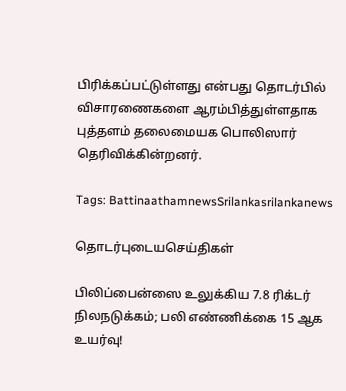பிரிக்கப்பட்டுள்ளது என்பது தொடர்பில் விசாரணைகளை ஆரம்பித்துள்ளதாக புத்தளம் தலைமையக பொலிஸார் தெரிவிக்கின்றனர்.

Tags: BattinaathamnewsSrilankasrilankanews

தொடர்புடையசெய்திகள்

பிலிப்பைன்ஸை உலுக்கிய 7.8 ரிக்டர் நிலநடுக்கம்; பலி எண்ணிக்கை 15 ஆக உயர்வு!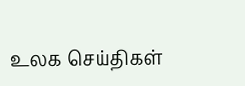உலக செய்திகள்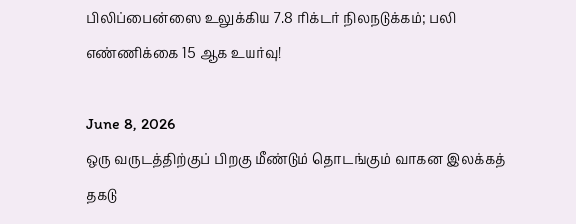பிலிப்பைன்ஸை உலுக்கிய 7.8 ரிக்டர் நிலநடுக்கம்; பலி எண்ணிக்கை 15 ஆக உயர்வு!

June 8, 2026
ஒரு வருடத்திற்குப் பிறகு மீண்டும் தொடங்கும் வாகன இலக்கத் தகடு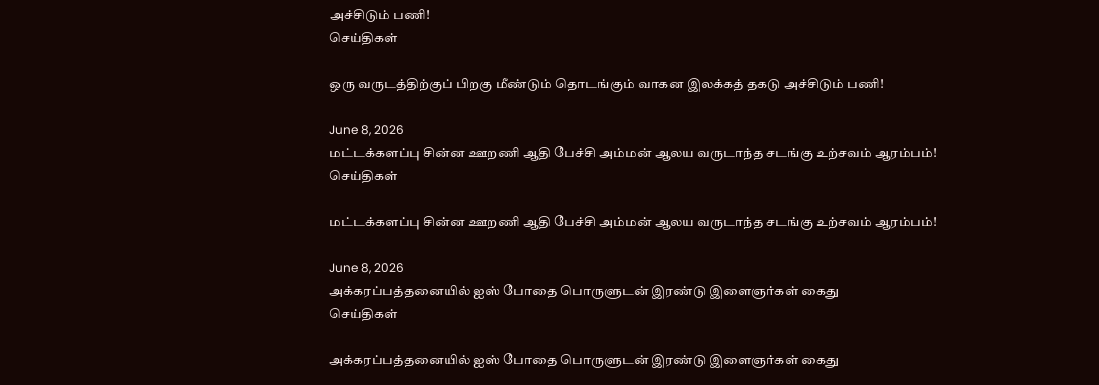அச்சிடும் பணி!
செய்திகள்

ஒரு வருடத்திற்குப் பிறகு மீண்டும் தொடங்கும் வாகன இலக்கத் தகடு அச்சிடும் பணி!

June 8, 2026
மட்டக்களப்பு சின்ன ஊறணி ஆதி பேச்சி அம்மன் ஆலய வருடாந்த சடங்கு உற்சவம் ஆரம்பம்!
செய்திகள்

மட்டக்களப்பு சின்ன ஊறணி ஆதி பேச்சி அம்மன் ஆலய வருடாந்த சடங்கு உற்சவம் ஆரம்பம்!

June 8, 2026
அக்கரப்பத்தனையில் ஐஸ் போதை பொருளுடன் இரண்டு இளைஞர்கள் கைது
செய்திகள்

அக்கரப்பத்தனையில் ஐஸ் போதை பொருளுடன் இரண்டு இளைஞர்கள் கைது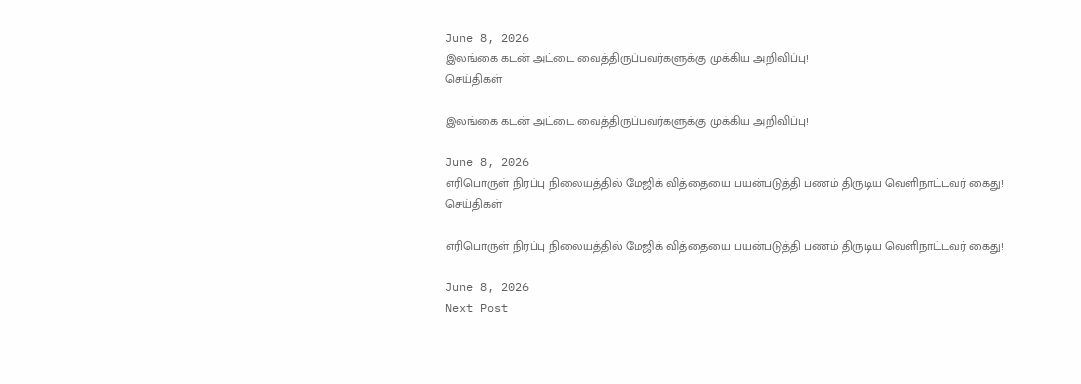June 8, 2026
இலங்கை கடன் அட்டை வைத்திருப்பவர்களுக்கு முக்கிய அறிவிப்பு!
செய்திகள்

இலங்கை கடன் அட்டை வைத்திருப்பவர்களுக்கு முக்கிய அறிவிப்பு!

June 8, 2026
எரிபொருள் நிரப்பு நிலையத்தில் மேஜிக் வித்தையை பயன்படுத்தி பணம் திருடிய வெளிநாட்டவர் கைது!
செய்திகள்

எரிபொருள் நிரப்பு நிலையத்தில் மேஜிக் வித்தையை பயன்படுத்தி பணம் திருடிய வெளிநாட்டவர் கைது!

June 8, 2026
Next Post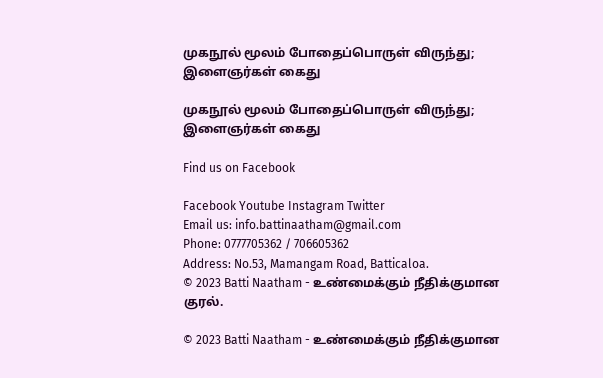முகநூல் மூலம் போதைப்பொருள் விருந்து; இளைஞர்கள் கைது

முகநூல் மூலம் போதைப்பொருள் விருந்து; இளைஞர்கள் கைது

Find us on Facebook

Facebook Youtube Instagram Twitter
Email us: info.battinaatham@gmail.com
Phone: 0777705362 / 706605362
Address: No.53, Mamangam Road, Batticaloa.
© 2023 Batti Naatham - உண்மைக்கும் நீதிக்குமான குரல்.

© 2023 Batti Naatham - உண்மைக்கும் நீதிக்குமான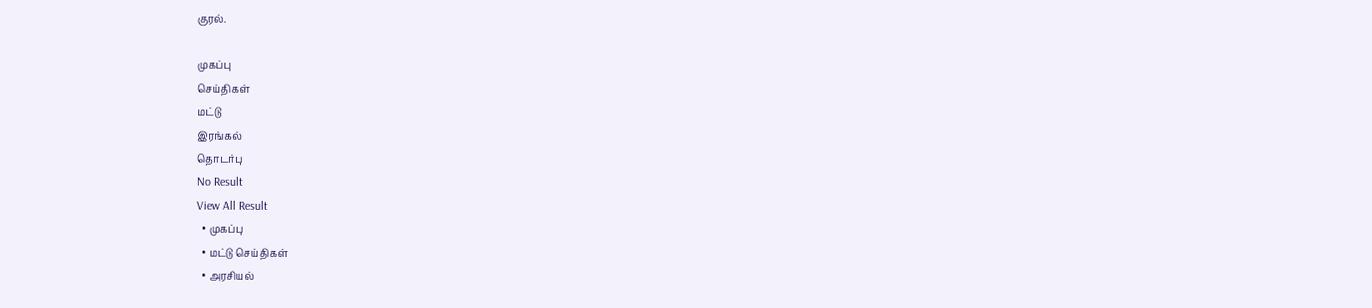குரல்.

முகப்பு
செய்திகள்
மட்டு
இரங்கல்
தொடர்பு
No Result
View All Result
  • முகப்பு
  • மட்டு செய்திகள்
  • அரசியல்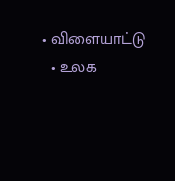• விளையாட்டு
  • உலக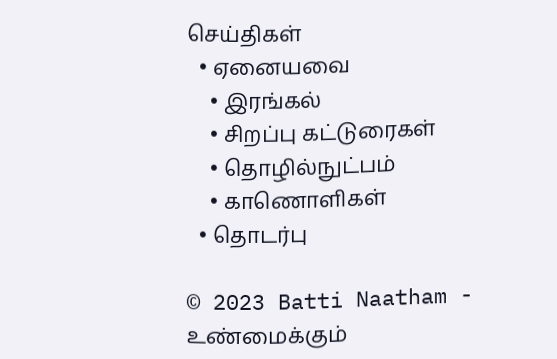செய்திகள்
  • ஏனையவை
    • இரங்கல்
    • சிறப்பு கட்டுரைகள்
    • தொழில்நுட்பம்
    • காணொளிகள்
  • தொடர்பு

© 2023 Batti Naatham - உண்மைக்கும்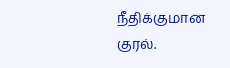நீதிக்குமான குரல்.